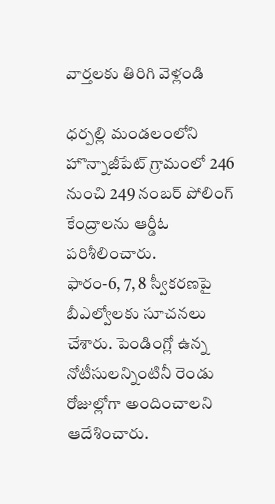వార్తలకు తిరిగి వెళ్లండి

ధర్పల్లి మండలంలోని హొన్నాజీపేట్ గ్రామంలో 246 నుంచి 249 నంబర్ పోలింగ్ కేంద్రాలను ఆర్డీఓ పరిశీలించారు.
ఫారం-6, 7, 8 స్వీకరణపై బీఎల్వోలకు సూచనలు చేశారు. పెండింగ్లో ఉన్న నోటీసులన్నింటినీ రెండు రోజుల్లోగా అందించాలని ఆదేశించారు.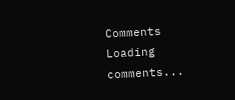Comments
Loading comments...